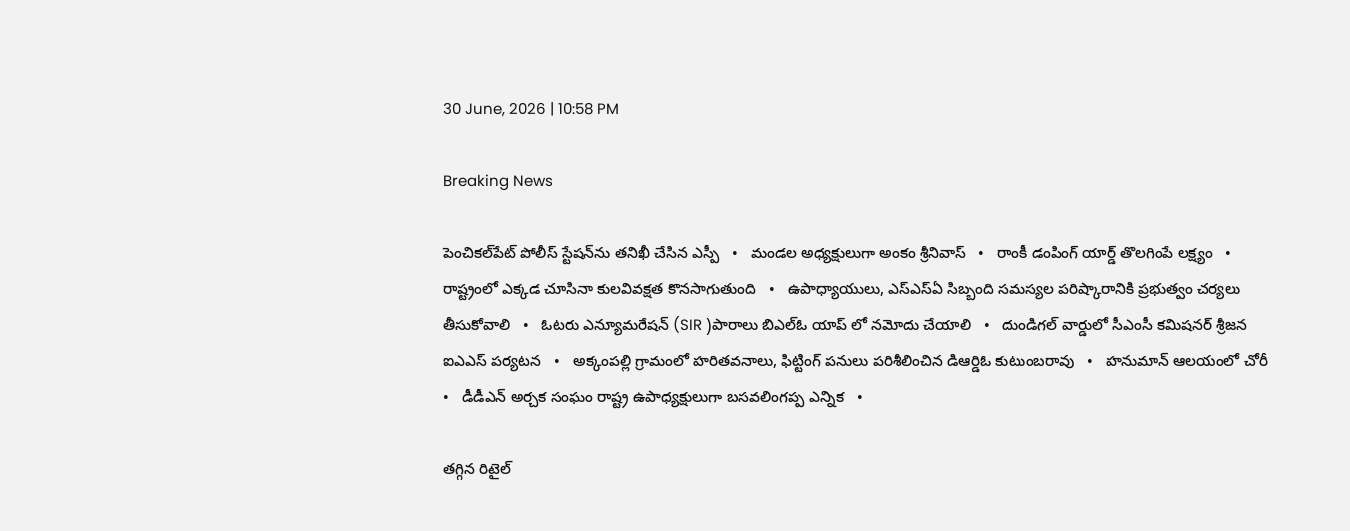30 June, 2026 | 10:58 PM

Breaking News

పెంచికల్‌పేట్ పోలీస్ స్టేషన్‌ను తనిఖీ చేసిన ఎస్పీ   •   మండల అధ్యక్షులుగా అంకం శ్రీనివాస్   •   రాంకీ డంపింగ్ యార్డ్ తొలగింపే లక్ష్యం   •   రాష్ట్రంలో ఎక్కడ చూసినా కులవివక్షత కొనసాగుతుంది   •   ఉపాధ్యాయులు, ఎస్‌ఎస్‌ఏ సిబ్బంది సమస్యల పరిష్కారానికి ప్రభుత్వం చర్యలు తీసుకోవాలి   •   ఓటరు ఎన్యూమరేషన్ (SIR )పారాలు బిఎల్ఓ యాప్ లో నమోదు చేయాలి   •   దుండిగల్ వార్డులో సీఎంసీ కమిషనర్ శ్రీజన ఐఎఎస్ పర్యటన   •   అక్కంపల్లి గ్రామంలో హరితవనాలు, ఫిట్టింగ్ పనులు పరిశీలించిన డిఆర్డిఓ కుటుంబరావు   •   హనుమాన్ ఆలయంలో చోరీ   •   డీడీఎన్ అర్చక సంఘం రాష్ట్ర ఉపాధ్యక్షులుగా బసవలింగప్ప ఎన్నిక   •

తగ్గిన రిటైల్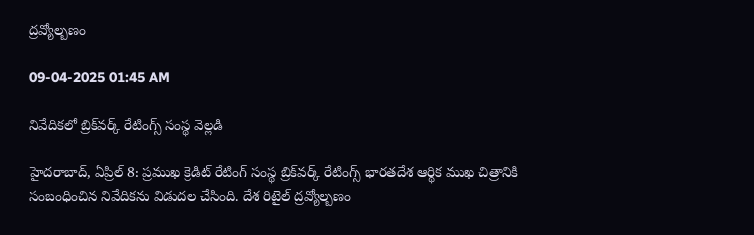ద్రవ్యోల్బణం

09-04-2025 01:45 AM

నివేదికలో బ్రిక్‌వర్క్ రేటింగ్స్ సంస్థ వెల్లడి

హైదరాబాద్, ఏప్రిల్ 8: ప్రముఖ క్రెడిట్ రేటింగ్ సంస్థ బ్రిక్‌వర్క్ రేటింగ్స్ భారతదేశ ఆర్థిక ముఖ చిత్రానికి సంబంధించిన నివేదికను విడుదల చేసింది. దేశ రిటైల్ ద్రవ్యోల్బణం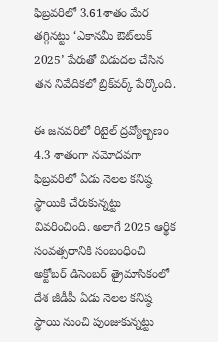ఫిబ్రవరిలో 3.61శాతం మేర తగ్గినట్టు ‘ఎకానమీ ఔట్‌లుక్  2025’ పేరుతో విడుదల చేసిన తన నివేదికలో బ్రిక్‌వర్క్ పేర్కొంది.

ఈ జనవరిలో రిటైల్ ద్రవ్యోల్బణం 4.3 శాతంగా నమోదవగా ఫిబ్రవరిలో ఏడు నెలల కనిష్ఠ స్థాయికి చేరుకున్నట్టు వివరించింది. అలాగే 2025 ఆర్థిక సంవత్సరానికి సంబంధించి అక్టోబర్ డిసెంబర్ త్రైమాసికంలో దేశ జీడీపీ ఏడు నెలల కనిష్ఠ స్థాయి నుంచి పుంజుకున్నట్టు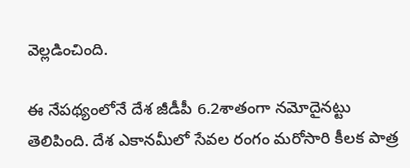వెల్లడించింది.

ఈ నేపథ్యంలోనే దేశ జీడీపీ 6.2శాతంగా నమోదైనట్టు తెలిపింది. దేశ ఎకానమీలో సేవల రంగం మరోసారి కీలక పాత్ర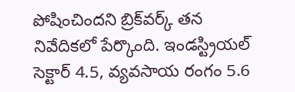పోషించిందని బ్రిక్‌వర్క్ తన నివేదికలో పేర్కొంది. ఇండస్ట్రియల్ సెక్టార్ 4.5, వ్యవసాయ రంగం 5.6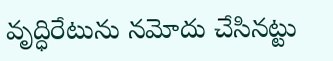వృద్ధిరేటును నమోదు చేసినట్టు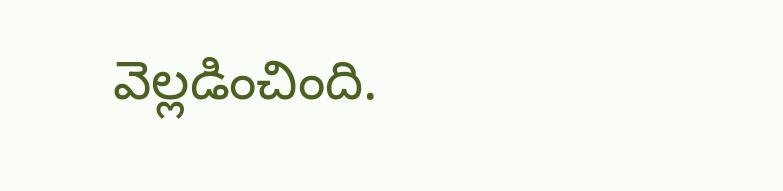వెల్లడించింది.